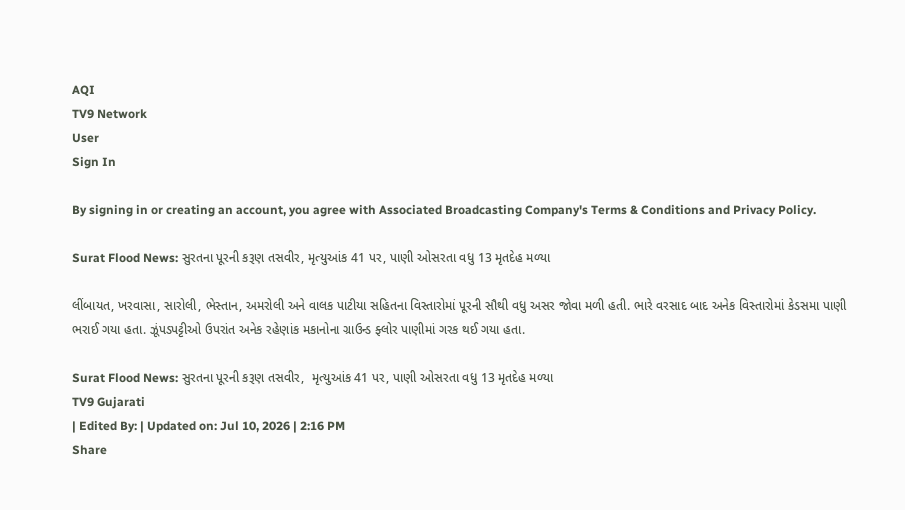AQI
TV9 Network
User
Sign In

By signing in or creating an account, you agree with Associated Broadcasting Company's Terms & Conditions and Privacy Policy.

Surat Flood News: સુરતના પૂરની કરૂણ તસવીર, મૃત્યુઆંક 41 પર, પાણી ઓસરતા વધુ 13 મૃતદેહ મળ્યા

લીંબાયત, ખરવાસા, સારોલી, ભેસ્તાન, અમરોલી અને વાલક પાટીયા સહિતના વિસ્તારોમાં પૂરની સૌથી વધુ અસર જોવા મળી હતી. ભારે વરસાદ બાદ અનેક વિસ્તારોમાં કેડસમા પાણી ભરાઈ ગયા હતા. ઝૂંપડપટ્ટીઓ ઉપરાંત અનેક રહેણાંક મકાનોના ગ્રાઉન્ડ ફ્લોર પાણીમાં ગરક થઈ ગયા હતા.

Surat Flood News: સુરતના પૂરની કરૂણ તસવીર,  મૃત્યુઆંક 41 પર, પાણી ઓસરતા વધુ 13 મૃતદેહ મળ્યા
TV9 Gujarati
| Edited By: | Updated on: Jul 10, 2026 | 2:16 PM
Share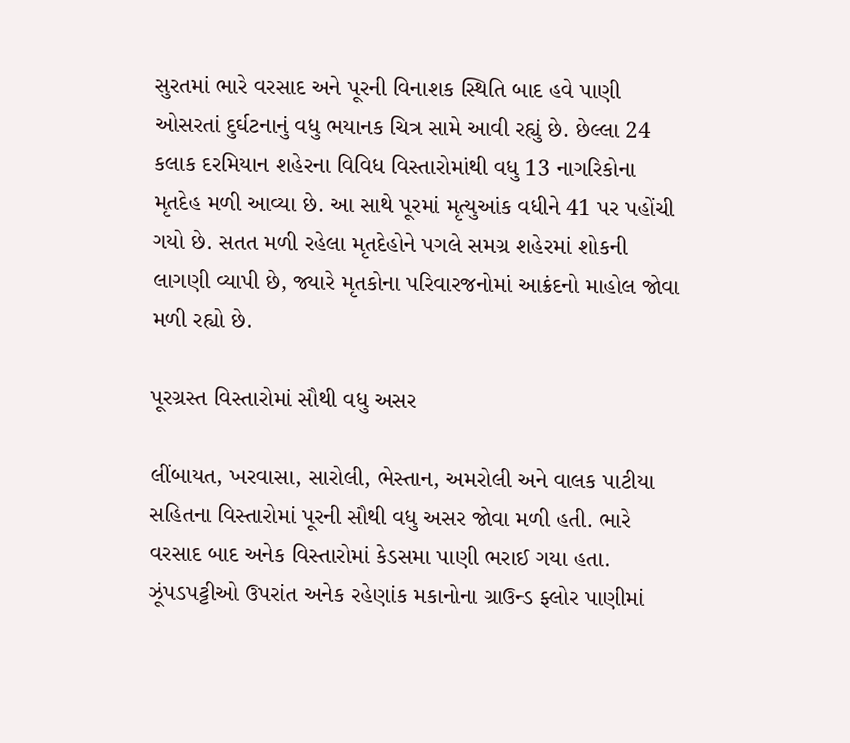સુરતમાં ભારે વરસાદ અને પૂરની વિનાશક સ્થિતિ બાદ હવે પાણી ઓસરતાં દુર્ઘટનાનું વધુ ભયાનક ચિત્ર સામે આવી રહ્યું છે. છેલ્લા 24 કલાક દરમિયાન શહેરના વિવિધ વિસ્તારોમાંથી વધુ 13 નાગરિકોના મૃતદેહ મળી આવ્યા છે. આ સાથે પૂરમાં મૃત્યુઆંક વધીને 41 પર પહોંચી ગયો છે. સતત મળી રહેલા મૃતદેહોને પગલે સમગ્ર શહેરમાં શોકની લાગણી વ્યાપી છે, જ્યારે મૃતકોના પરિવારજનોમાં આક્રંદનો માહોલ જોવા મળી રહ્યો છે.

પૂરગ્રસ્ત વિસ્તારોમાં સૌથી વધુ અસર

લીંબાયત, ખરવાસા, સારોલી, ભેસ્તાન, અમરોલી અને વાલક પાટીયા સહિતના વિસ્તારોમાં પૂરની સૌથી વધુ અસર જોવા મળી હતી. ભારે વરસાદ બાદ અનેક વિસ્તારોમાં કેડસમા પાણી ભરાઈ ગયા હતા. ઝૂંપડપટ્ટીઓ ઉપરાંત અનેક રહેણાંક મકાનોના ગ્રાઉન્ડ ફ્લોર પાણીમાં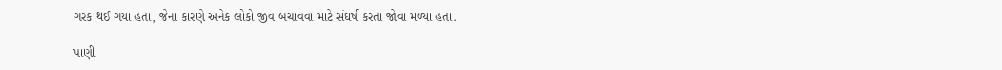ગરક થઈ ગયા હતા, જેના કારણે અનેક લોકો જીવ બચાવવા માટે સંઘર્ષ કરતા જોવા મળ્યા હતા.

પાણી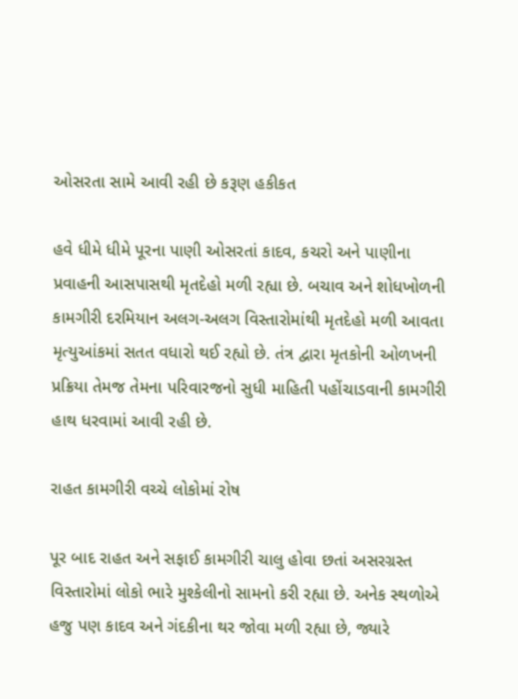ઓસરતા સામે આવી રહી છે કરૂણ હકીકત

હવે ધીમે ધીમે પૂરના પાણી ઓસરતાં કાદવ, કચરો અને પાણીના પ્રવાહની આસપાસથી મૃતદેહો મળી રહ્યા છે. બચાવ અને શોધખોળની કામગીરી દરમિયાન અલગ-અલગ વિસ્તારોમાંથી મૃતદેહો મળી આવતા મૃત્યુઆંકમાં સતત વધારો થઈ રહ્યો છે. તંત્ર દ્વારા મૃતકોની ઓળખની પ્રક્રિયા તેમજ તેમના પરિવારજનો સુધી માહિતી પહોંચાડવાની કામગીરી હાથ ધરવામાં આવી રહી છે.

રાહત કામગીરી વચ્ચે લોકોમાં રોષ

પૂર બાદ રાહત અને સફાઈ કામગીરી ચાલુ હોવા છતાં અસરગ્રસ્ત વિસ્તારોમાં લોકો ભારે મુશ્કેલીનો સામનો કરી રહ્યા છે. અનેક સ્થળોએ હજુ પણ કાદવ અને ગંદકીના થર જોવા મળી રહ્યા છે, જ્યારે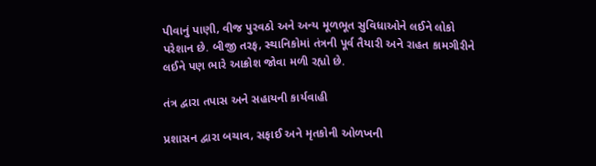પીવાનું પાણી, વીજ પુરવઠો અને અન્ય મૂળભૂત સુવિધાઓને લઈને લોકો પરેશાન છે. બીજી તરફ, સ્થાનિકોમાં તંત્રની પૂર્વ તૈયારી અને રાહત કામગીરીને લઈને પણ ભારે આક્રોશ જોવા મળી રહ્યો છે.

તંત્ર દ્વારા તપાસ અને સહાયની કાર્યવાહી

પ્રશાસન દ્વારા બચાવ, સફાઈ અને મૃતકોની ઓળખની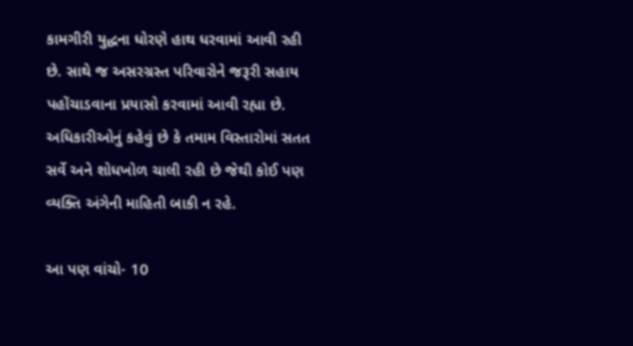કામગીરી યુદ્ધના ધોરણે હાથ ધરવામાં આવી રહી છે. સાથે જ અસરગ્રસ્ત પરિવારોને જરૂરી સહાય પહોંચાડવાના પ્રયાસો કરવામાં આવી રહ્યા છે. અધિકારીઓનું કહેવું છે કે તમામ વિસ્તારોમાં સતત સર્વે અને શોધખોળ ચાલી રહી છે જેથી કોઈ પણ વ્યક્તિ અંગેની માહિતી બાકી ન રહે.

આ પણ વાંચો- 10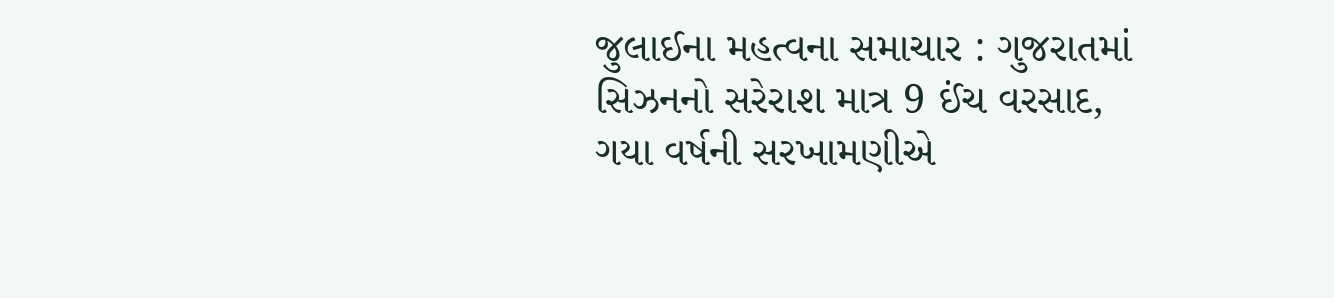જુલાઈના મહત્વના સમાચાર : ગુજરાતમાં સિઝનનો સરેરાશ માત્ર 9 ઈંચ વરસાદ, ગયા વર્ષની સરખામણીએ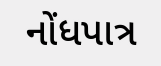નોંધપાત્ર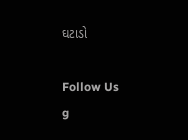ઘટાડો

Follow Us
g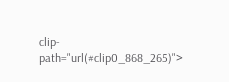clip-path="url(#clip0_868_265)">